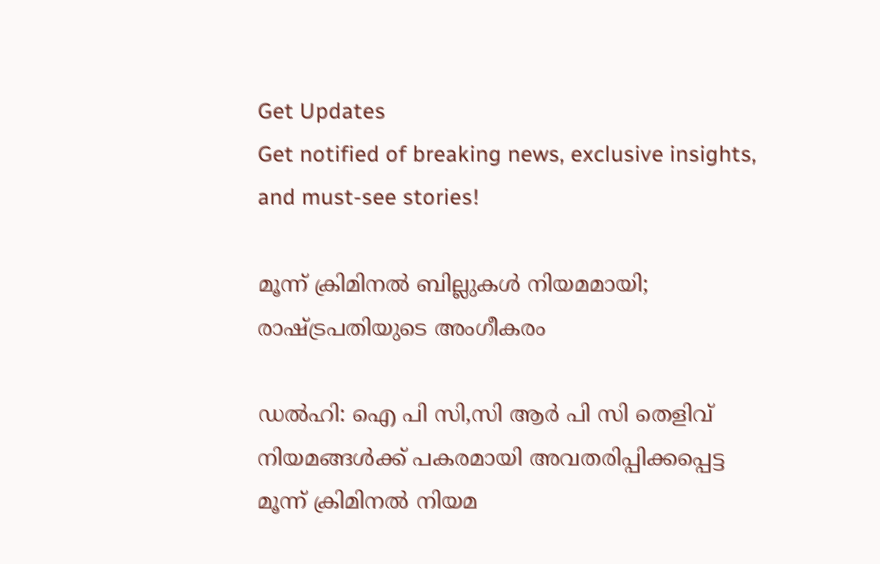Get Updates
Get notified of breaking news, exclusive insights, and must-see stories!

മൂന്ന് ക്രിമിനൽ ബില്ലുകൾ നിയമമായി; രാഷ്ട്രപതിയുടെ അംഗീകരം

ഡൽഹി: ഐ പി സി,സി ആർ പി സി തെളിവ് നിയമങ്ങൾക്ക് പകരമായി അവതരിപ്പിക്കപ്പെട്ട മൂന്ന് ക്രിമിനൽ നിയമ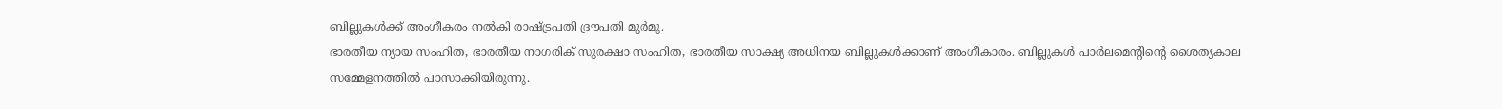ബില്ലുകൾക്ക് അംഗീകരം നൽകി രാഷ്ട്രപതി ദ്രൗപതി മുർമു.
ഭാരതീയ ന്യായ സംഹിത, ഭാരതീയ നാഗരിക് സുരക്ഷാ സംഹിത, ഭാരതീയ സാക്ഷ്യ അധിനയ ബില്ലുകൾക്കാണ് അംഗീകാരം. ബില്ലുകൾ പാർലമെന്റിന്റെ ശൈത്യകാല സമ്മേളനത്തിൽ പാസാക്കിയിരുന്നു.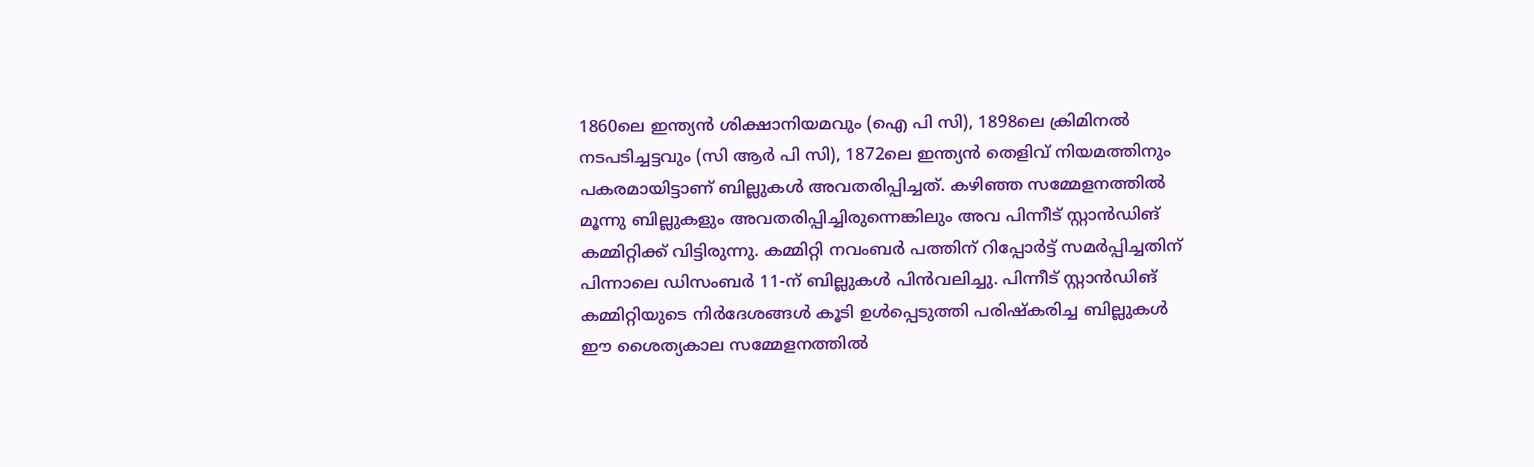1860ലെ ഇന്ത്യന്‍ ശിക്ഷാനിയമവും (ഐ പി സി), 1898ലെ ക്രിമിനല്‍ നടപടിച്ചട്ടവും (സി ആര്‍ പി സി), 1872ലെ ഇന്ത്യന്‍ തെളിവ് നിയമത്തിനും പകരമായിട്ടാണ്‌ ബില്ലുകൾ അവതരിപ്പിച്ചത്. കഴിഞ്ഞ സമ്മേളനത്തിൽ മൂന്നു ബില്ലുകളും അവതരിപ്പിച്ചിരുന്നെങ്കിലും അവ പിന്നീട് സ്റ്റാൻഡിങ് കമ്മിറ്റിക്ക് വിട്ടിരുന്നു. കമ്മിറ്റി നവംബര്‍ പത്തിന് റിപ്പോര്‍ട്ട് സമര്‍പ്പിച്ചതിന് പിന്നാലെ ഡിസംബര്‍ 11-ന് ബില്ലുകള്‍ പിന്‍വലിച്ചു. പിന്നീട് സ്റ്റാൻഡിങ് കമ്മിറ്റിയുടെ നിർദേശങ്ങൾ കൂടി ഉൾപ്പെടുത്തി പരിഷ്കരിച്ച ബില്ലുകൾ ഈ ശൈത്യകാല സമ്മേളനത്തിൽ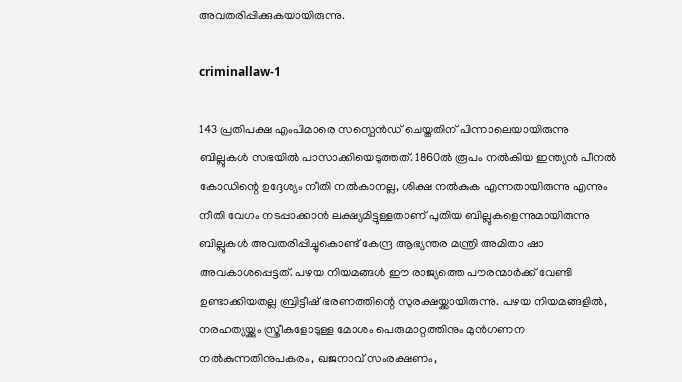അവതരിപ്പിക്കുകയായിരുന്നു.

criminallaw-1

143 പ്രതിപക്ഷ എംപിമാരെ സസ്പെൻഡ‍് ചെയ്തതിന് പിന്നാലെയായിരുന്നു ബില്ലുകള്‍ സഭയിൽ പാസാക്കിയെടുത്തത്. 1860ല്‍ രൂപം നല്‍കിയ ഇന്ത്യന്‍ പീനല്‍ കോഡിന്റെ ഉദ്ദേശ്യം നീതി നല്‍കാനല്ല, ശിക്ഷ നല്‍കുക എന്നതായിരുന്നു എന്നും നീതി വേഗം നടപ്പാക്കാന്‍ ലക്ഷ്യമിട്ടുള്ളതാണ് പുതിയ ബില്ലുകളെന്നുമായിരുന്നു ബില്ലുകൾ അവതരിപ്പിച്ചുകൊണ്ട് കേന്ദ്ര ആഭ്യന്തര മന്ത്രി അമിതാ ഷാ അവകാശപ്പെട്ടത്. പഴയ നിയമങ്ങള്‍ ഈ രാജ്യത്തെ പൗരന്മാര്‍ക്ക് വേണ്ടി ഉണ്ടാക്കിയതല്ല ബ്രിട്ടീഷ് ഭരണത്തിന്റെ സുരക്ഷയ്ക്കായിരുന്നു. പഴയ നിയമങ്ങളില്‍, നരഹത്യയ്ക്കും സ്ത്രീകളോടുള്ള മോശം പെരുമാറ്റത്തിനും മുന്‍ഗണന നല്‍കുന്നതിനുപകരം, ഖജനാവ് സംരക്ഷണം,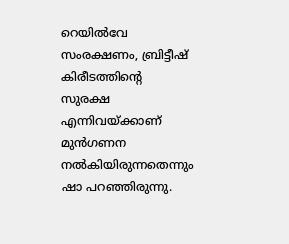റെയില്‍വേ സംരക്ഷണം, ബ്രിട്ടീഷ് കിരീടത്തിന്റെ സുരക്ഷ എന്നിവയ്ക്കാണ് മുന്‍ഗണന നല്‍കിയിരുന്നതെന്നും ഷാ പറഞ്ഞിരുന്നു.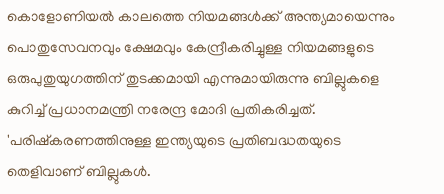കൊളോണിയൽ കാലത്തെ നിയമങ്ങൾക്ക് അന്ത്യമായെന്നും പൊതുസേവനവും ക്ഷേമവും കേന്ദ്രീകരിച്ചുള്ള നിയമങ്ങളുടെ ഒരുപുതുയുഗത്തിന് തുടക്കമായി എന്നുമായിരുന്നു ബില്ലുകളെ കുറിച്ച് പ്രധാനമന്ത്രി നരേന്ദ്ര മോദി പ്രതികരിച്ചത്. 'പരിഷ്‌കരണത്തിനുള്ള ഇന്ത്യയുടെ പ്രതിബദ്ധതയുടെ തെളിവാണ് ബില്ലുകൾ.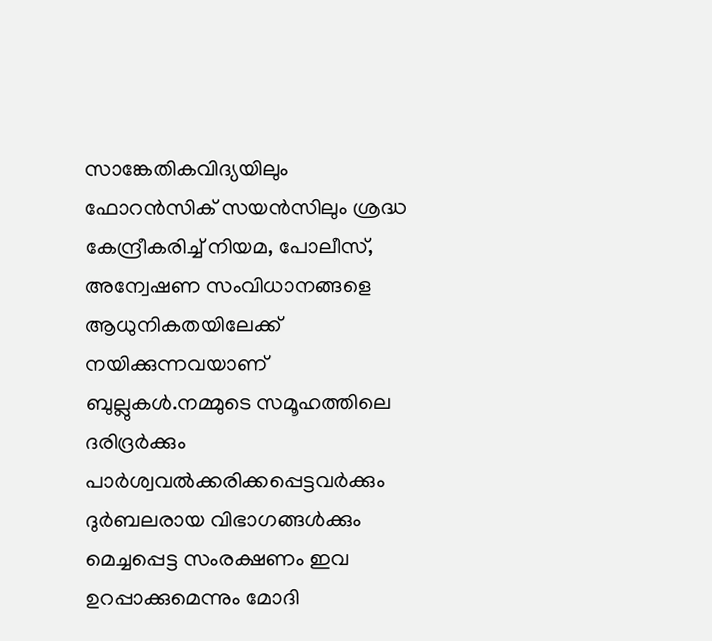സാങ്കേതികവിദ്യയിലും ഫോറൻസിക് സയൻസിലും ശ്രദ്ധ കേന്ദ്രീകരിച്ച് നിയമ, പോലീസ്, അന്വേഷണ സംവിധാനങ്ങളെ ആധുനികതയിലേക്ക് നയിക്കുന്നവയാണ് ബുല്ലുകൾ.നമ്മുടെ സമൂഹത്തിലെ ദരിദ്രർക്കും പാർശ്വവൽക്കരിക്കപ്പെട്ടവർക്കും ദുർബലരായ വിഭാഗങ്ങൾക്കും മെച്ചപ്പെട്ട സംരക്ഷണം ഇവ ഉറപ്പാക്കുമെന്നും മോദി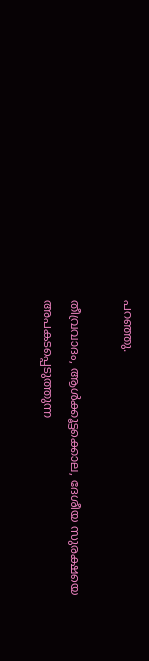പറഞ്ഞു.

തീവ്രവാദം, ആൾക്കൂട്ടക്കൊല, ദേശീയ സുരക്ഷയെ അപകടപ്പെടുത്തുന്ന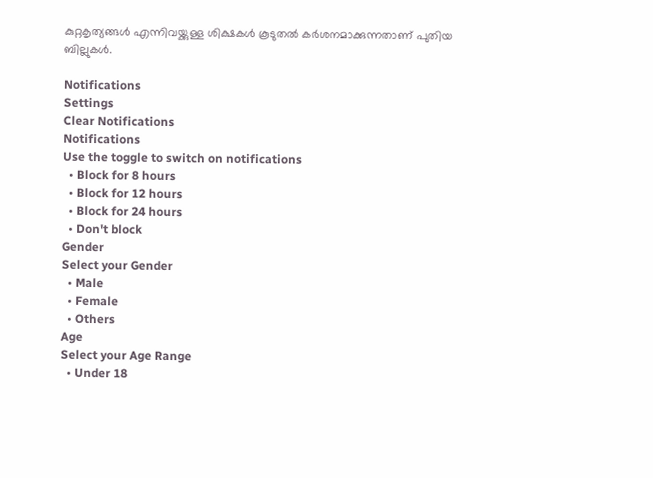കുറ്റകൃത്യങ്ങൾ എന്നിവയ്ക്കുള്ള ശിക്ഷകൾ കൂടുതൽ കർശനമാക്കുന്നതാണ് പുതിയ ബില്ലുകൾ.

Notifications
Settings
Clear Notifications
Notifications
Use the toggle to switch on notifications
  • Block for 8 hours
  • Block for 12 hours
  • Block for 24 hours
  • Don't block
Gender
Select your Gender
  • Male
  • Female
  • Others
Age
Select your Age Range
  • Under 18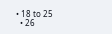• 18 to 25
  • 26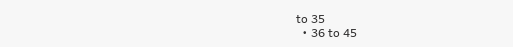to 35
  • 36 to 45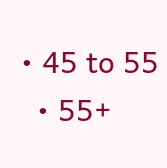• 45 to 55
  • 55+